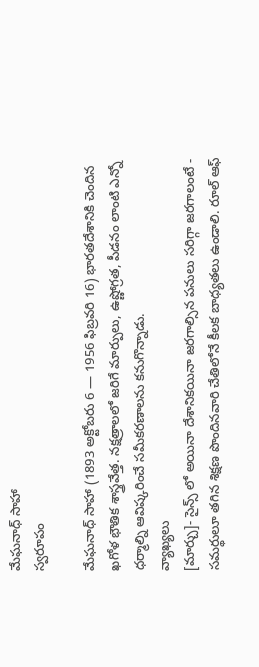మేఘనాధ్ సాహా
స్వరూపం

మేఘనాధ్ సాహా (1893 అక్టోబరు 6 — 1956 ఫిబ్రవరి 16) భారతదేశానికి చెందిన ఖగోళ భౌతిక శాస్త్రవేత్త. నక్షత్రాలలో జరిగే మార్పులు, ఉష్ణోగ్రత, పీడనం లాంటి ఎన్నో ధర్మాల్ని ఆవిష్కరించే సమీకరణాలను కనుగొన్నాడు.
వ్యాఖ్యలు
[మార్చు]- సైన్స్ లో అయినా దేశానికయినా జరగాల్సిన పనులు సరిగ్గా జరగాలంటే - సమర్థులూ తగిన శిక్షణ పొందినవారి చేతిలోనే కీలక బాధ్యతలు ఉండాలి. రూల్ ఆఫ్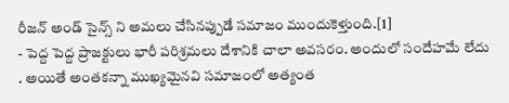రీజన్ అండ్ సైన్స్ ని అమలు చేసినప్పుడే సమాజం ముందుకెళ్తుంది.[1]
- పెద్ద పెద్ద ప్రాజక్టులు భారీ పరిశ్రమలు దేశానికి చాలా అవసరం. అందులో సందేహమే లేదు . అయితే అంతకన్నా ముఖ్యమైనవి సమాజంలో అత్యంత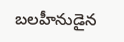బలహీనుడైన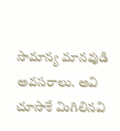సామాన్య మానవుడి అవసరాలు. అవి చూసాకే మిగిలినవి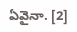ఏవైనా. [2]